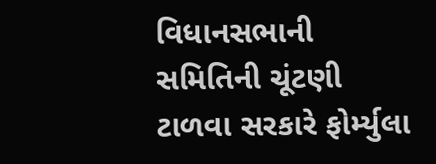વિધાનસભાની સમિતિની ચૂંટણી ટાળવા સરકારે ફોર્મ્યુલા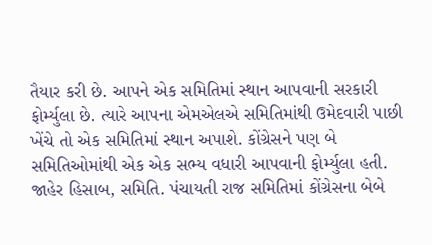તૈયાર કરી છે. આપને એક સમિતિમાં સ્થાન આપવાની સરકારી ફોર્મ્યુલા છે. ત્યારે આપના એમએલએ સમિતિમાંથી ઉમેદવારી પાછી ખેંચે તો એક સમિતિમાં સ્થાન અપાશે. કોંગ્રેસને પણ બે સમિતિઓમાંથી એક એક સભ્ય વધારી આપવાની ફોર્મ્યુલા હતી. જાહેર હિસાબ, સમિતિ. પંચાયતી રાજ સમિતિમાં કોંગ્રેસના બેબે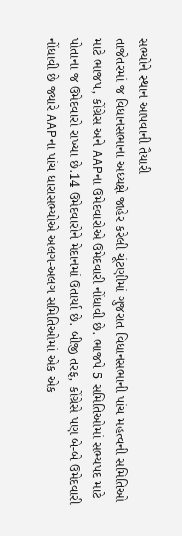સભ્યોને સ્થાન આપવાની તૈયારી
તાજેતરમાં જ વિધાનસભાના અધ્યક્ષે જાહેર કરેલી ચૂંટણીમાં ગુજરાત વિધાનસભાની પાંચ મહત્વની સમિતિઓ માટે ભાજપ, કોંગ્રેસ અને AAPના ઉમેદવારોએ ઉમેદવારી નોંધાવી છે. ભાજપે 5 સમિતિઓમાં સભ્યપદ માટે પોતાના જ ઉમેદવારો રાખ્યા છે.14 ઉમેદવારોને મેદાનમાં ઉતાર્યા છે. બીજી તરફ, કોંગ્રેસે પણ બે-બે ઉમેદવારી નોંધાવી છે જ્યારે AAPના પાંચ ધારાસભ્યોએ અલગ-અલગ સમિતિઓમાં એક એક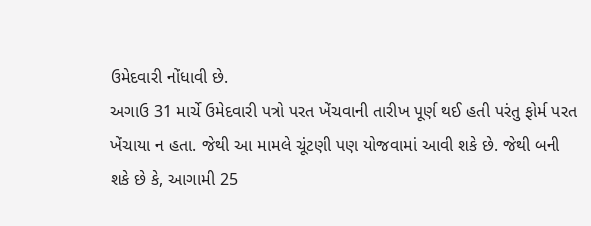ઉમેદવારી નોંધાવી છે.
અગાઉ 31 માર્ચે ઉમેદવારી પત્રો પરત ખેંચવાની તારીખ પૂર્ણ થઈ હતી પરંતુ ફોર્મ પરત ખેંચાયા ન હતા. જેથી આ મામલે ચૂંટણી પણ યોજવામાં આવી શકે છે. જેથી બની શકે છે કે, આગામી 25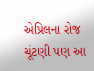એપ્રિલના રોજ ચૂંટણી પણ આ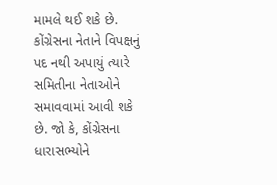મામલે થઈ શકે છે. કોંગ્રેસના નેતાને વિપક્ષનું પદ નથી અપાયું ત્યારે સમિતીના નેતાઓને સમાવવામાં આવી શકે છે. જો કે, કોંગ્રેસના ધારાસભ્યોને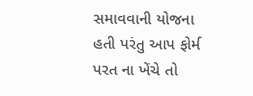સમાવવાની યોજના હતી પરંતુ આપ ફોર્મ પરત ના ખેંચે તો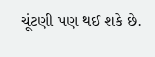ચૂંટણી પણ થઈ શકે છે.